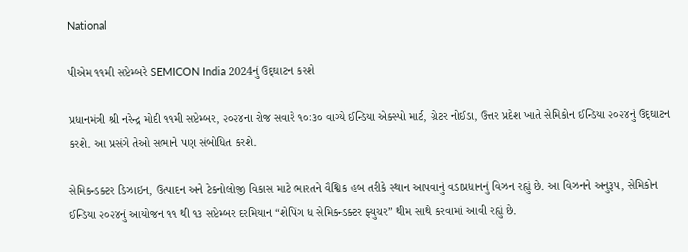National

પીએમ ૧૧મી સપ્ટેમ્બરે SEMICON India 2024નું ઉદ્‌ઘાટન કરશે

પ્રધાનમંત્રી શ્રી નરેન્દ્ર મોદી ૧૧મી સપ્ટેમ્બર, ૨૦૨૪ના રોજ સવારે ૧૦ઃ૩૦ વાગ્યે ઈન્ડિયા એક્સ્પો માર્ટ, ગ્રેટર નોઈડા, ઉત્તર પ્રદેશ ખાતે સેમિકોન ઈન્ડિયા ૨૦૨૪નું ઉદ્‌ઘાટન કરશે. આ પ્રસંગે તેઓ સભાને પણ સંબોધિત કરશે.

સેમિકન્ડક્ટર ડિઝાઇન, ઉત્પાદન અને ટેકનોલોજી વિકાસ માટે ભારતને વૈશ્વિક હબ તરીકે સ્થાન આપવાનું વડાપ્રધાનનું વિઝન રહ્યું છે. આ વિઝનને અનુરૂપ, સેમિકોન ઈન્ડિયા ૨૦૨૪નું આયોજન ૧૧ થી ૧૩ સપ્ટેમ્બર દરમિયાન “શેપિંગ ધ સેમિકન્ડક્ટર ફ્યુચર” થીમ સાથે કરવામાં આવી રહ્યું છે.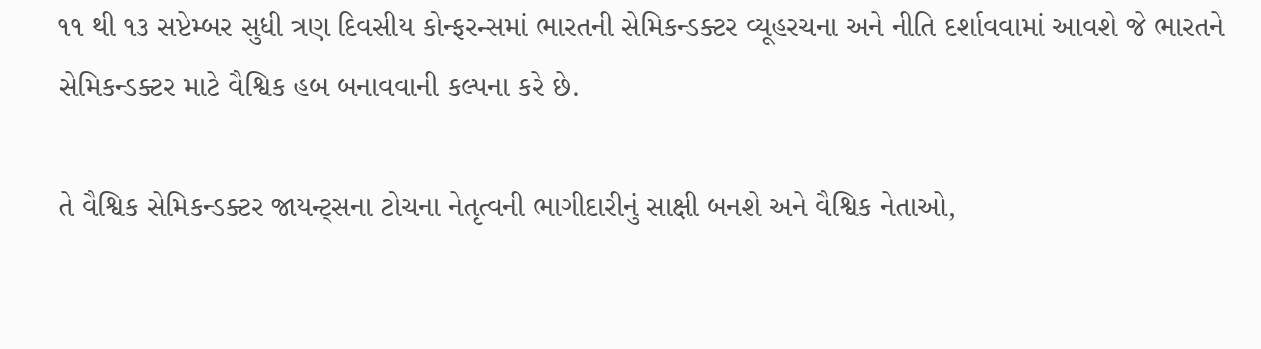૧૧ થી ૧૩ સપ્ટેમ્બર સુધી ત્રણ દિવસીય કોન્ફરન્સમાં ભારતની સેમિકન્ડક્ટર વ્યૂહરચના અને નીતિ દર્શાવવામાં આવશે જે ભારતને સેમિકન્ડક્ટર માટે વૈશ્વિક હબ બનાવવાની કલ્પના કરે છે.

તે વૈશ્વિક સેમિકન્ડક્ટર જાયન્ટ્‌સના ટોચના નેતૃત્વની ભાગીદારીનું સાક્ષી બનશે અને વૈશ્વિક નેતાઓ,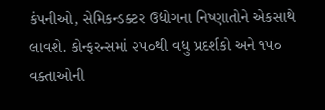કંપનીઓ, સેમિકન્ડક્ટર ઉદ્યોગના નિષ્ણાતોને એકસાથે લાવશે. કોન્ફરન્સમાં ૨૫૦થી વધુ પ્રદર્શકો અને ૧૫૦ વક્તાઓની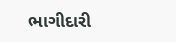ભાગીદારી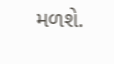મળશે.